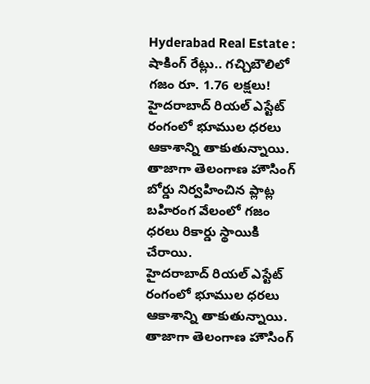Hyderabad Real Estate : షాకింగ్ రేట్లు.. గచ్చిబౌలిలో గజం రూ. 1.76 లక్షలు!
హైదరాబాద్ రియల్ ఎస్టేట్ రంగంలో భూముల ధరలు ఆకాశాన్ని తాకుతున్నాయి. తాజాగా తెలంగాణ హౌసింగ్ బోర్డు నిర్వహించిన ప్లాట్ల బహిరంగ వేలంలో గజం ధరలు రికార్డు స్థాయికి చేరాయి.
హైదరాబాద్ రియల్ ఎస్టేట్ రంగంలో భూముల ధరలు ఆకాశాన్ని తాకుతున్నాయి. తాజాగా తెలంగాణ హౌసింగ్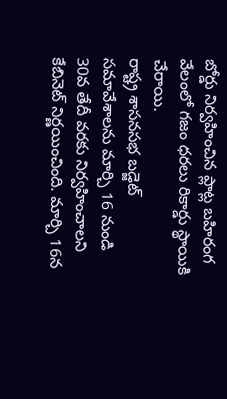బోర్డు నిర్వహించిన ప్లాట్ల బహిరంగ వేలంలో గజం ధరలు రికార్డు స్థాయికి చేరాయి.
రాష్ట్ర శాసనసభ బడ్జెట్ సమావేశాలను మార్చి 16 నుండి 30వ తేదీ వరకు నిర్వహించాలని కేబినెట్ నిర్ణయించింది. మార్చి 16న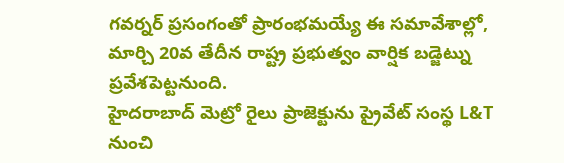గవర్నర్ ప్రసంగంతో ప్రారంభమయ్యే ఈ సమావేశాల్లో, మార్చి 20వ తేదీన రాష్ట్ర ప్రభుత్వం వార్షిక బడ్జెట్ను ప్రవేశపెట్టనుంది.
హైదరాబాద్ మెట్రో రైలు ప్రాజెక్టును ప్రైవేట్ సంస్థ L&T నుంచి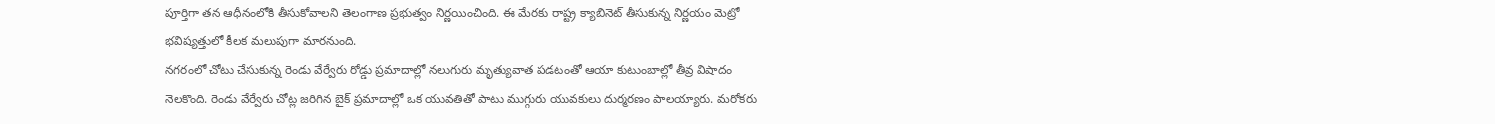పూర్తిగా తన ఆధీనంలోకి తీసుకోవాలని తెలంగాణ ప్రభుత్వం నిర్ణయించింది. ఈ మేరకు రాష్ట్ర క్యాబినెట్ తీసుకున్న నిర్ణయం మెట్రో భవిష్యత్తులో కీలక మలుపుగా మారనుంది.
నగరంలో చోటు చేసుకున్న రెండు వేర్వేరు రోడ్డు ప్రమాదాల్లో నలుగురు మృత్యువాత పడటంతో ఆయా కుటుంబాల్లో తీవ్ర విషాదం నెలకొంది. రెండు వేర్వేరు చోట్ల జరిగిన బైక్ ప్రమాదాల్లో ఒక యువతితో పాటు ముగ్గురు యువకులు దుర్మరణం పాలయ్యారు. మరోకరు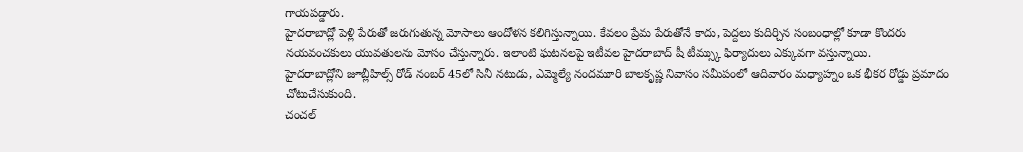గాయపడ్డారు.
హైదరాబాద్లో పెళ్లి పేరుతో జరుగుతున్న మోసాలు ఆందోళన కలిగిస్తున్నాయి. కేవలం ప్రేమ పేరుతోనే కాదు, పెద్దలు కుదిర్చిన సంబంధాల్లో కూడా కొందరు నయవంచకులు యువతులను మోసం చేస్తున్నారు. ఇలాంటి ఘటనలపై ఇటీవల హైదరాబాద్ షీ టీమ్స్కు ఫిర్యాదులు ఎక్కువగా వస్తున్నాయి.
హైదరాబాద్లోని జూబ్లీహిల్స్ రోడ్ నంబర్ 45లో సినీ నటుడు, ఎమ్మెల్యే నందమూరి బాలకృష్ణ నివాసం సమీపంలో ఆదివారం మధ్యాహ్నం ఒక భీకర రోడ్డు ప్రమాదం చోటుచేసుకుంది.
చంచల్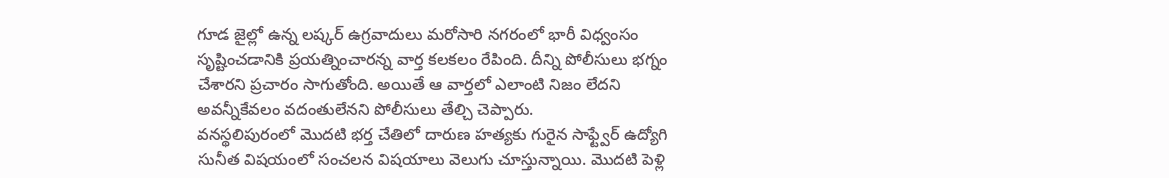గూడ జైల్లో ఉన్న లష్కర్ ఉగ్రవాదులు మరోసారి నగరంలో భారీ విధ్వంసం సృష్టించడానికి ప్రయత్నించారన్న వార్త కలకలం రేపింది. దీన్ని పోలీసులు భగ్నం చేశారని ప్రచారం సాగుతోంది. అయితే ఆ వార్తలో ఎలాంటి నిజం లేదని అవన్నీకేవలం వదంతులేనని పోలీసులు తేల్చి చెప్పారు.
వనస్థలిపురంలో మొదటి భర్త చేతిలో దారుణ హత్యకు గురైన సాఫ్ట్వేర్ ఉద్యోగి సునీత విషయంలో సంచలన విషయాలు వెలుగు చూస్తున్నాయి. మొదటి పెళ్లి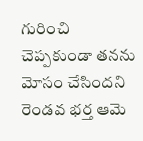గురించి చెప్పకుండా తనను మోసం చేసిందని రెండవ భర్త ఆమె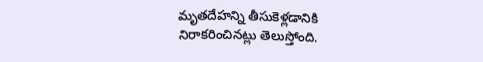మృతదేహన్ని తీసుకెళ్లడానికి నిరాకరించినట్లు తెలుస్తోంది.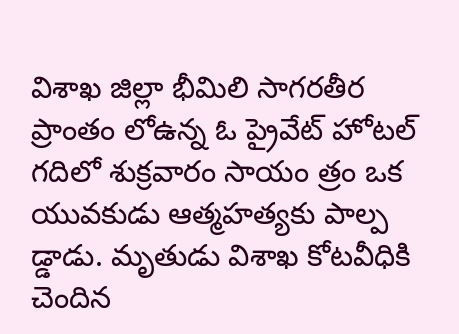విశాఖ జిల్లా భీమిలి సాగరతీర ప్రాంతం లోఉన్న ఓ ప్రైవేట్ హోటల్ గదిలో శుక్రవారం సాయం త్రం ఒక యువకుడు ఆత్మహత్యకు పాల్ప డ్డాడు. మృతుడు విశాఖ కోటవీధికి చెందిన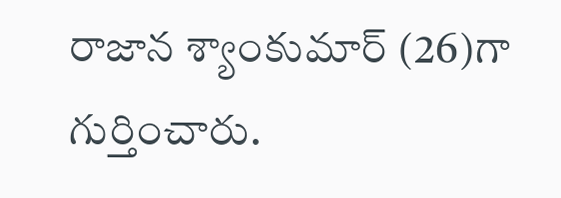రాజాన శ్యాంకుమార్ (26)గా గుర్తించారు.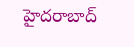హైదరాబాద్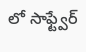లో సాఫ్ట్వేర్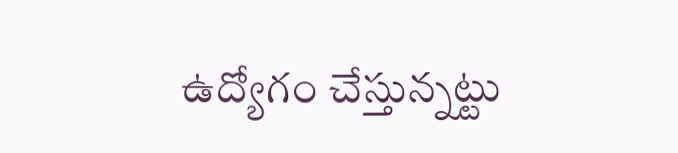ఉద్యోగం చేస్తున్నట్టు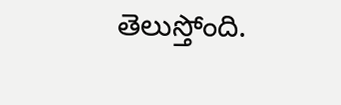తెలుస్తోంది.